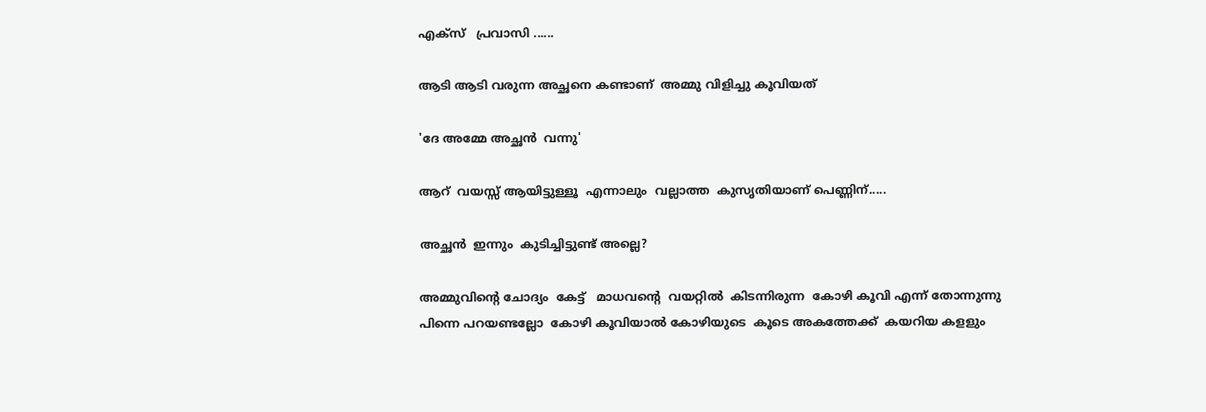എക്‌സ്   പ്രവാസി ......

ആടി ആടി വരുന്ന അച്ഛനെ കണ്ടാണ്  അമ്മു വിളിച്ചു കൂവിയത്

'ദേ അമ്മേ അച്ഛന്‍  വന്നു'

ആറ്  വയസ്സ് ആയിട്ടുള്ളൂ  എന്നാലും  വല്ലാത്ത  കുസൃതിയാണ് പെണ്ണിന്.....

അച്ഛൻ  ഇന്നും  കുടിച്ചിട്ടുണ്ട് അല്ലെ?

അമ്മുവിന്റെ ചോദ്യം  കേട്ട്   മാധവന്റെ  വയറ്റില്‍  കിടന്നിരുന്ന  കോഴി കൂവി എന്ന് തോന്നുന്നു  പിന്നെ പറയണ്ടല്ലോ  കോഴി കൂവിയാൽ കോഴിയുടെ  കൂടെ അകത്തേക്ക്  കയറിയ കളളും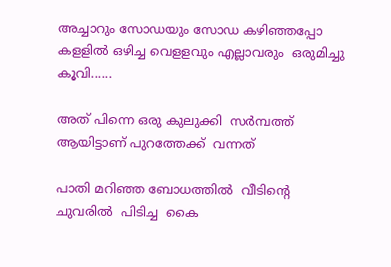അച്ചാറും സോഡയും സോഡ കഴിഞ്ഞപ്പോ കളളിൽ ഒഴിച്ച വെളളവും എല്ലാവരും  ഒരുമിച്ചു  കൂവി......

അത് പിന്നെ ഒരു കുലുക്കി  സർമ്പത്ത് ആയിട്ടാണ് പുറത്തേക്ക്  വന്നത്

പാതി മറിഞ്ഞ ബോധത്തില്‍  വീടിന്റെ  ചുവരില്‍  പിടിച്ച  കൈ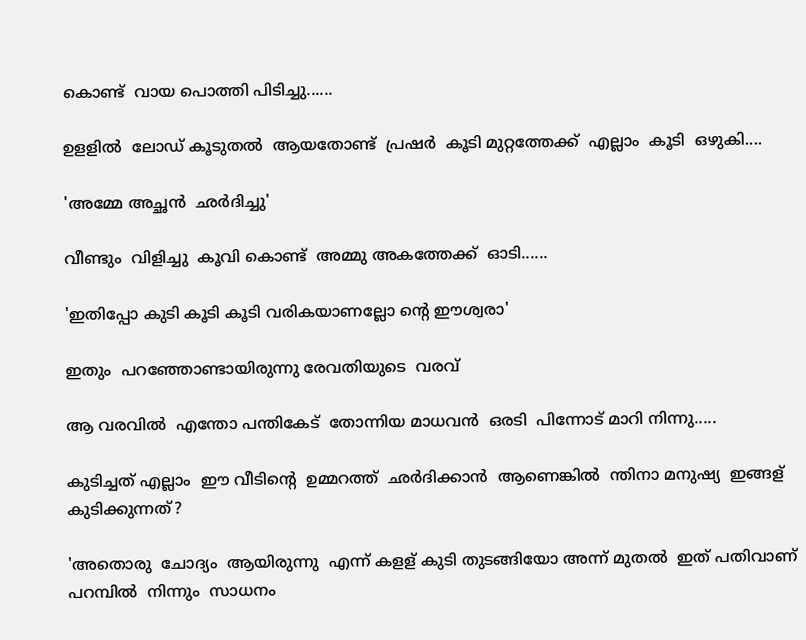കൊണ്ട്  വായ പൊത്തി പിടിച്ചു......

ഉളളിൽ  ലോഡ് കൂടുതല്‍  ആയതോണ്ട്  പ്രഷര്‍  കൂടി മുറ്റത്തേക്ക്  എല്ലാം  കൂടി  ഒഴുകി....

'അമ്മേ അച്ഛന്‍  ഛർദിച്ചു'

വീണ്ടും  വിളിച്ചു  കൂവി കൊണ്ട്  അമ്മു അകത്തേക്ക്  ഓടി......

'ഇതിപ്പോ കുടി കൂടി കൂടി വരികയാണല്ലോ ന്റെ ഈശ്വരാ'

ഇതും  പറഞ്ഞോണ്ടായിരുന്നു രേവതിയുടെ  വരവ്

ആ വരവില്‍  എന്തോ പന്തികേട്  തോന്നിയ മാധവന്‍  ഒരടി  പിന്നോട് മാറി നിന്നു.....

കുടിച്ചത് എല്ലാം  ഈ വീടിന്റെ  ഉമ്മറത്ത്  ഛർദിക്കാൻ  ആണെങ്കില്‍  ന്തിനാ മനുഷ്യ  ഇങ്ങള്  കുടിക്കുന്നത്?

'അതൊരു  ചോദ്യം  ആയിരുന്നു  എന്ന് കളള് കുടി തുടങ്ങിയോ അന്ന് മുതൽ  ഇത് പതിവാണ്  പറമ്പില്‍  നിന്നും  സാധനം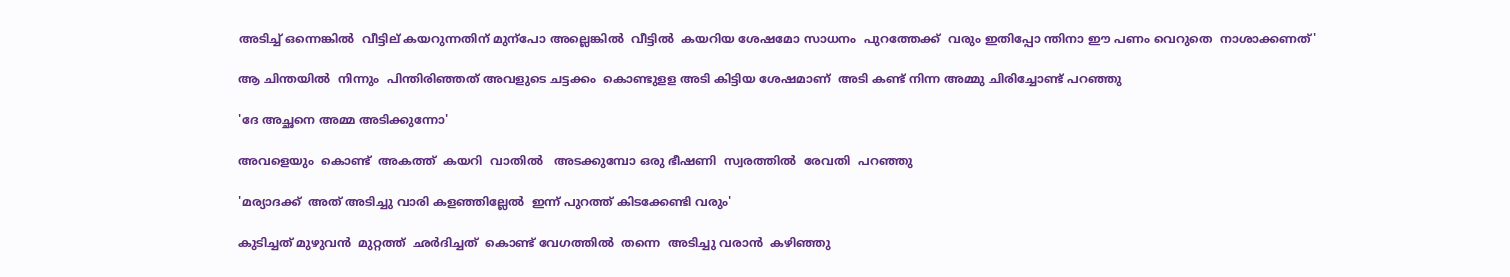അടിച്ച് ഒന്നെങ്കിൽ  വീട്ടില് കയറുന്നതിന് മുന്പോ അല്ലെങ്കിൽ  വീട്ടില്‍  കയറിയ ശേഷമോ സാധനം  പുറത്തേക്ക്  വരും ഇതിപ്പോ ന്തിനാ ഈ പണം വെറുതെ  നാശാക്കണത്'

ആ ചിന്തയില്‍  നിന്നും  പിന്തിരിഞ്ഞത് അവളുടെ ചട്ടക്കം  കൊണ്ടുളള അടി കിട്ടിയ ശേഷമാണ്  അടി കണ്ട് നിന്ന അമ്മു ചിരിച്ചോണ്ട് പറഞ്ഞു

'ദേ അച്ഛനെ അമ്മ അടിക്കുന്നോ'

അവളെയും  കൊണ്ട്  അകത്ത്  കയറി  വാതില്‍   അടക്കുമ്പോ ഒരു ഭീഷണി  സ്വരത്തില്‍  രേവതി  പറഞ്ഞു

'മര്യാദക്ക്  അത് അടിച്ചു വാരി കളഞ്ഞില്ലേൽ  ഇന്ന് പുറത്ത് കിടക്കേണ്ടി വരും'

കുടിച്ചത് മുഴുവന്‍  മുറ്റത്ത്  ഛർദിച്ചത്  കൊണ്ട് വേഗത്തിൽ  തന്നെ  അടിച്ചു വരാന്‍  കഴിഞ്ഞു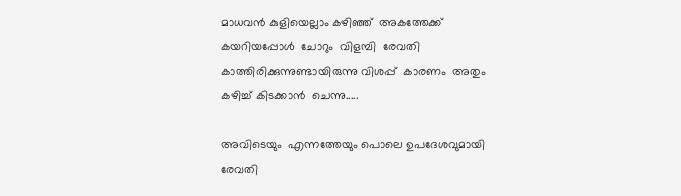മാധവന്‍ കുളിയെല്ലാം കഴിഞ്ഞ്  അകത്തേക്ക്  കയറിയപ്പോൾ  ചോറും  വിളമ്പി  രേവതി  കാത്തിരിക്കുന്നുണ്ടായിരുന്നു വിശപ്പ്  കാരണം  അതും കഴിച്ച് കിടക്കാന്‍  ചെന്നു.....

അവിടെയും  എന്നത്തേയും പൊലെ ഉപദേശവുമായി രേവതി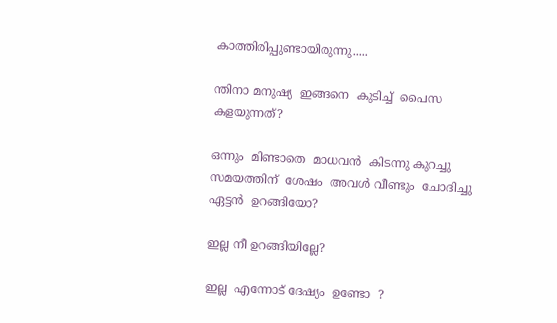കാത്തിരിപ്പുണ്ടായിരുന്നു.....

ന്തിനാ മനുഷ്യ  ഇങ്ങനെ  കുടിച്ച്  പൈസ കളയുന്നത്?

ഒന്നും  മിണ്ടാതെ  മാധവന്‍  കിടന്നു കുറച്ചു  സമയത്തിന്  ശേഷം  അവൾ വീണ്ടും  ചോദിച്ചു
ഏട്ടന്‍  ഉറങ്ങിയോ?

ഇല്ല നീ ഉറങ്ങിയില്ലേ?

ഇല്ല  എന്നോട് ദേഷ്യം  ഉണ്ടോ  ?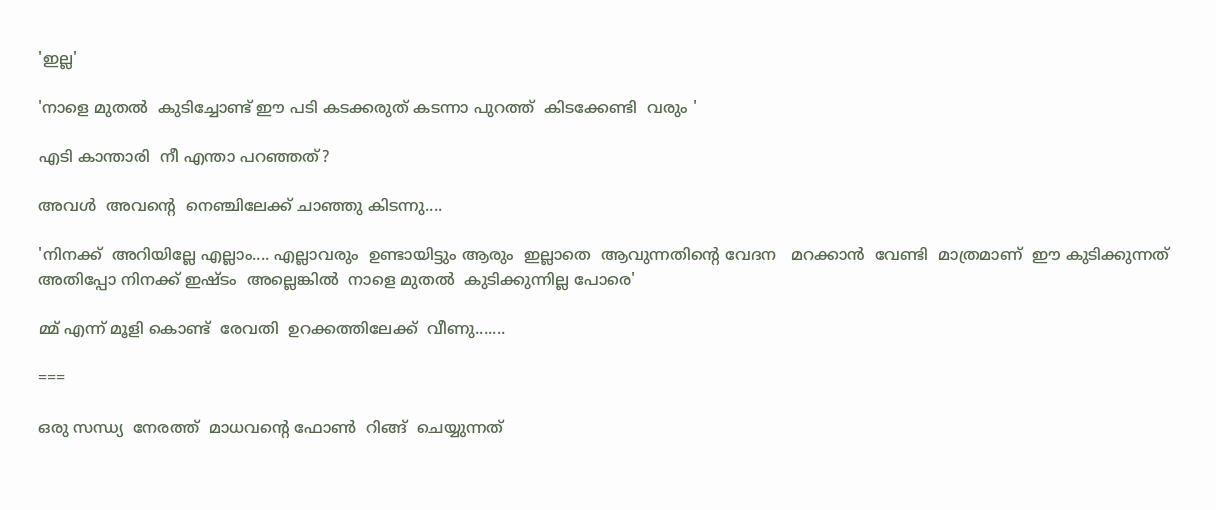'ഇല്ല'

'നാളെ മുതല്‍  കുടിച്ചോണ്ട് ഈ പടി കടക്കരുത് കടന്നാ പുറത്ത്  കിടക്കേണ്ടി  വരും '

എടി കാന്താരി  നീ എന്താ പറഞ്ഞത്?

അവൾ  അവന്റെ  നെഞ്ചിലേക്ക് ചാഞ്ഞു കിടന്നു....

'നിനക്ക്  അറിയില്ലേ എല്ലാം.... എല്ലാവരും  ഉണ്ടായിട്ടും ആരും  ഇല്ലാതെ  ആവുന്നതിന്റെ വേദന   മറക്കാന്‍  വേണ്ടി  മാത്രമാണ്  ഈ കുടിക്കുന്നത് അതിപ്പോ നിനക്ക് ഇഷ്ടം  അല്ലെങ്കിൽ  നാളെ മുതല്‍  കുടിക്കുന്നില്ല പോരെ'

മ്മ് എന്ന് മൂളി കൊണ്ട്  രേവതി  ഉറക്കത്തിലേക്ക്  വീണു.......

===

ഒരു സന്ധ്യ  നേരത്ത്  മാധവന്റെ ഫോണ്‍  റിങ്ങ്  ചെയ്യുന്നത്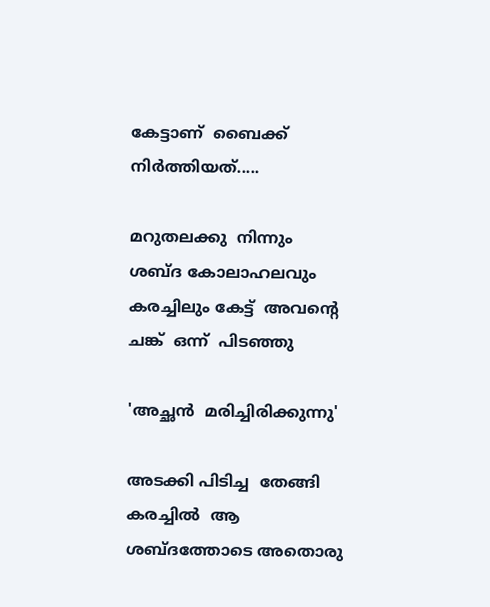കേട്ടാണ്  ബൈക്ക് നിർത്തിയത്.....

മറുതലക്കു  നിന്നും    ശബ്ദ കോലാഹലവും കരച്ചിലും കേട്ട്  അവന്റെ  ചങ്ക്  ഒന്ന്  പിടഞ്ഞു

'അച്ഛന്‍  മരിച്ചിരിക്കുന്നു'

അടക്കി പിടിച്ച  തേങ്ങി കരച്ചില്‍  ആ ശബ്ദത്തോടെ അതൊരു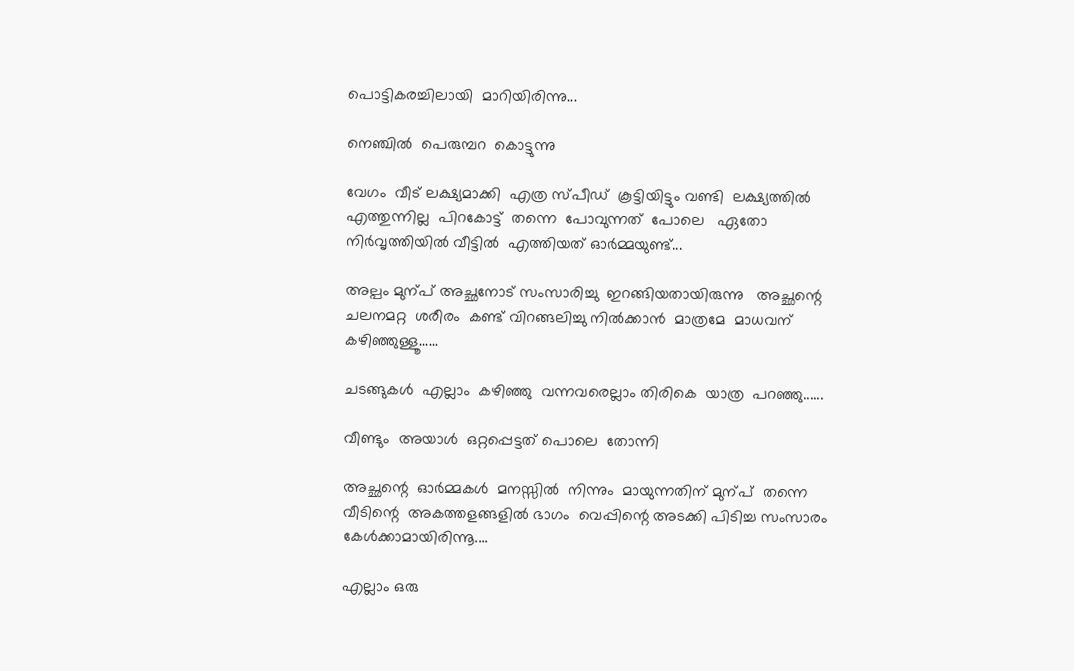പൊട്ടികരച്ചിലായി  മാറിയിരിന്നു...

നെഞ്ചില്‍  പെരുമ്പറ  കൊട്ടുന്നു

വേഗം  വീട് ലക്ഷ്യമാക്കി  എത്ര സ്പീഡ്  കൂട്ടിയിട്ടും വണ്ടി  ലക്ഷ്യത്തിൽ എത്തുന്നില്ല  പിറകോട്ട്  തന്നെ  പോവുന്നത്  പോലെ   ഏതോ നിർവൃത്തിയിൽ വീട്ടില്‍  എത്തിയത് ഓർമ്മയുണ്ട്...

അല്പം മുന്പ് അച്ഛനോട് സംസാരിച്ചു  ഇറങ്ങിയതായിരുന്നു   അച്ഛന്റെ  ചലനമറ്റ  ശരീരം  കണ്ട് വിറങ്ങലിച്ചു നിൽക്കാൻ  മാത്രമേ  മാധവന് കഴിഞ്ഞുള്ളൂ......

ചടങ്ങുകള്‍  എല്ലാം  കഴിഞ്ഞു  വന്നവരെല്ലാം തിരികെ  യാത്ര  പറഞ്ഞു......

വീണ്ടും  അയാള്‍  ഒറ്റപ്പെട്ടത് പൊലെ  തോന്നി

അച്ഛന്റെ  ഓർമ്മകൾ  മനസ്സില്‍  നിന്നും  മായുന്നതിന് മുന്പ്  തന്നെ  വീടിന്റെ  അകത്തളങ്ങളിൽ ഭാഗം  വെപ്പിന്റെ അടക്കി പിടിച്ച സംസാരം കേൾക്കാമായിരിന്നൂ....

എല്ലാം ഒരു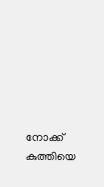നോക്ക്  കുത്തിയെ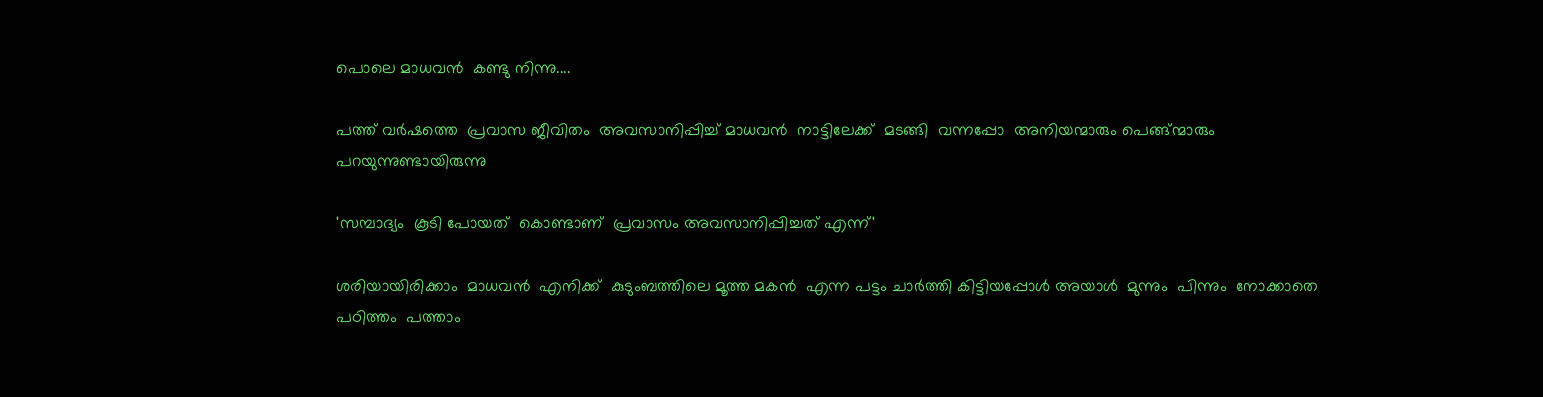പൊലെ മാധവന്‍  കണ്ടു നിന്നു....

പത്ത് വർഷത്തെ  പ്രവാസ ജീവിതം  അവസാനിപ്പിച്ച് മാധവന്‍  നാട്ടിലേക്ക്  മടങ്ങി  വന്നപ്പോ  അനിയന്മാരും പെങ്ങ്ന്മാരും പറയുന്നുണ്ടായിരുന്നു

'സമ്പാദ്യം  കൂടി പോയത്  കൊണ്ടാണ്  പ്രവാസം അവസാനിപ്പിച്ചത് എന്ന്'

ശരിയായിരിക്കാം  മാധവന്‍  എനിക്ക്  കുടുംബത്തിലെ മൂത്ത മകന്‍  എന്ന പട്ടം ചാർത്തി കിട്ടിയപ്പോൾ അയാള്‍  മുന്നും  പിന്നും  നോക്കാതെ  പഠിത്തം  പത്താം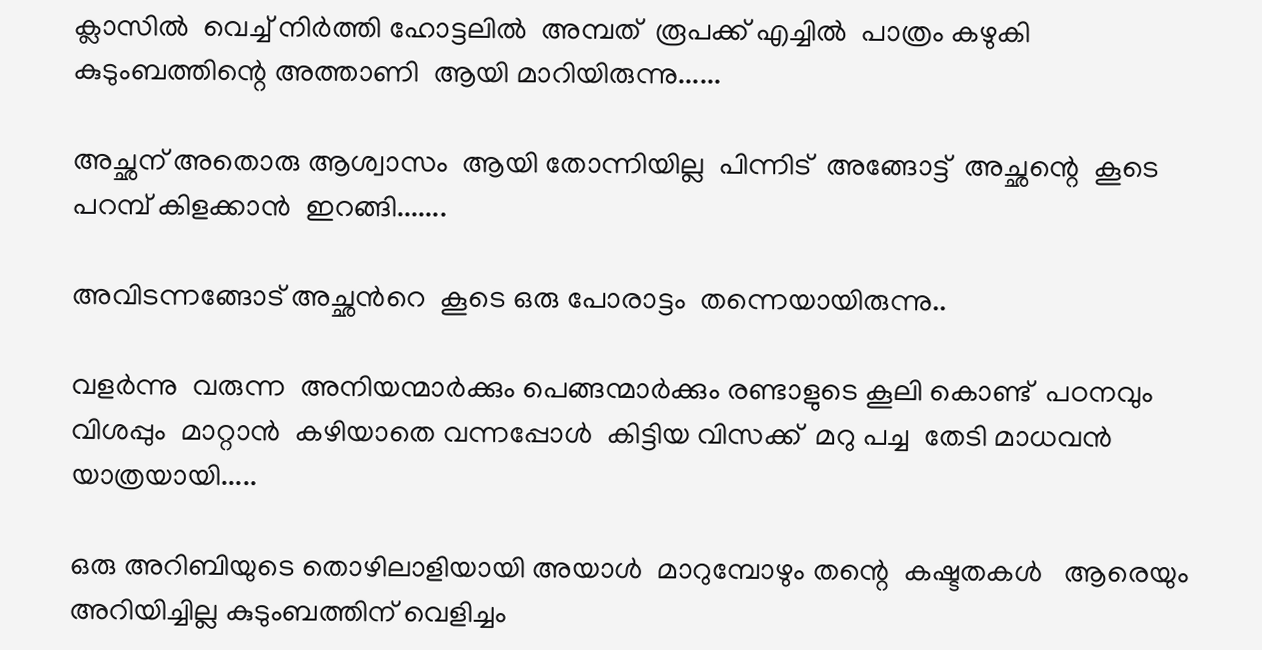ക്ലാസില്‍  വെച്ച് നിർത്തി ഹോട്ടലിൽ  അമ്പത്  രൂപക്ക് എച്ചിൽ  പാത്രം കഴുകി കുടുംബത്തിന്റെ അത്താണി  ആയി മാറിയിരുന്നു......

അച്ഛന് അതൊരു ആശ്വാസം  ആയി തോന്നിയില്ല  പിന്നിട്  അങ്ങോട്ട്  അച്ഛന്റെ  കൂടെ  പറമ്പ് കിളക്കാന്‍  ഇറങ്ങി.......

അവിടന്നങ്ങോട് അച്ഛന്‍റെ  കൂടെ ഒരു പോരാട്ടം  തന്നെയായിരുന്നു..

വളർന്നു  വരുന്ന  അനിയന്മാർക്കും പെങ്ങന്മാർക്കും രണ്ടാളുടെ കൂലി കൊണ്ട്  പഠനവും വിശപ്പും  മാറ്റാന്‍  കഴിയാതെ വന്നപ്പോൾ  കിട്ടിയ വിസക്ക്  മറു പച്ച  തേടി മാധവന്‍  യാത്രയായി.....

ഒരു അറിബിയുടെ തൊഴിലാളിയായി അയാള്‍  മാറുമ്പോഴും തന്റെ  കഷ്ടതകൾ   ആരെയും  അറിയിച്ചില്ല കുടുംബത്തിന് വെളിച്ചം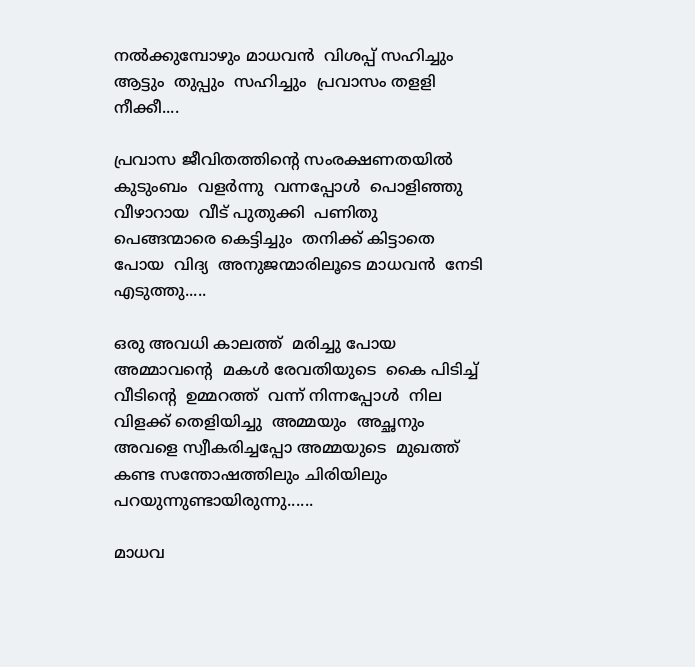നൽക്കുമ്പോഴും മാധവന്‍  വിശപ്പ് സഹിച്ചും ആട്ടും  തുപ്പും  സഹിച്ചും  പ്രവാസം തളളി  നീക്കീ....

പ്രവാസ ജീവിതത്തിന്റെ സംരക്ഷണതയിൽ കുടുംബം  വളര്‍ന്നു  വന്നപ്പോൾ  പൊളിഞ്ഞു വീഴാറായ  വീട് പുതുക്കി  പണിതു   പെങ്ങന്മാരെ കെട്ടിച്ചും  തനിക്ക് കിട്ടാതെ  പോയ  വിദ്യ  അനുജന്മാരിലൂടെ മാധവന്‍  നേടി എടുത്തു.....

ഒരു അവധി കാലത്ത്  മരിച്ചു പോയ  അമ്മാവന്റെ  മകള്‍ രേവതിയുടെ  കൈ പിടിച്ച്   വീടിന്റെ  ഉമ്മറത്ത്  വന്ന് നിന്നപ്പോൾ  നില വിളക്ക് തെളിയിച്ചു  അമ്മയും  അച്ഛനും  അവളെ സ്വീകരിച്ചപ്പോ അമ്മയുടെ  മുഖത്ത്  കണ്ട സന്തോഷത്തിലും ചിരിയിലും പറയുന്നുണ്ടായിരുന്നു......

മാധവ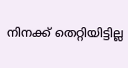നിനക്ക് തെറ്റിയിട്ടില്ല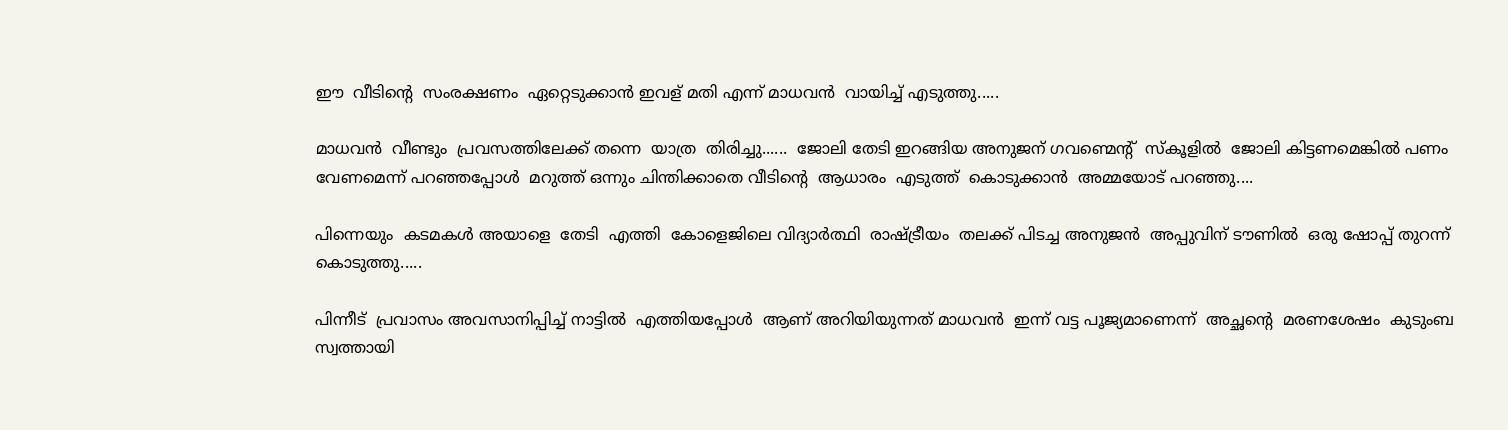ഈ  വീടിന്റെ  സംരക്ഷണം  ഏറ്റെടുക്കാൻ ഇവള് മതി എന്ന് മാധവന്‍  വായിച്ച് എടുത്തു.....

മാധവന്‍  വീണ്ടും  പ്രവസത്തിലേക്ക് തന്നെ  യാത്ര  തിരിച്ചു......  ജോലി തേടി ഇറങ്ങിയ അനുജന് ഗവണ്മെന്റ്  സ്കൂളില്‍  ജോലി കിട്ടണമെങ്കിൽ പണം വേണമെന്ന് പറഞ്ഞപ്പോള്‍  മറുത്ത് ഒന്നും ചിന്തിക്കാതെ വീടിന്റെ  ആധാരം  എടുത്ത്  കൊടുക്കാൻ  അമ്മയോട് പറഞ്ഞു....

പിന്നെയും  കടമകൾ അയാളെ  തേടി  എത്തി  കോളെജിലെ വിദ്യാർത്ഥി  രാഷ്ട്രീയം  തലക്ക് പിടച്ച അനുജന്‍  അപ്പുവിന് ടൗണിൽ  ഒരു ഷോപ്പ് തുറന്ന് കൊടുത്തു.....

പിന്നീട്  പ്രവാസം അവസാനിപ്പിച്ച് നാട്ടില്‍  എത്തിയപ്പോൾ  ആണ് അറിയിയുന്നത് മാധവന്‍  ഇന്ന് വട്ട പൂജ്യമാണെന്ന്  അച്ഛന്റെ  മരണശേഷം  കുടുംബ  സ്വത്തായി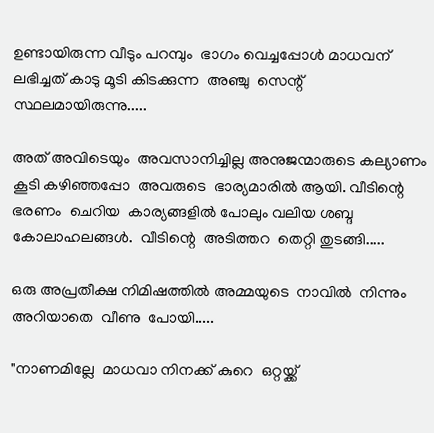ഉണ്ടായിരുന്ന വീടും പറമ്പും  ഭാഗം വെച്ചപ്പോൾ മാധവന് ലഭിച്ചത് കാടു മൂടി കിടക്കുന്ന  അഞ്ചു  സെന്റ്  സ്ഥലമായിരുന്നു.....

അത് അവിടെയും  അവസാനിച്ചില്ല അനുജന്മാരുടെ കല്യാണം  കൂടി കഴിഞ്ഞപ്പോ  അവരുടെ  ഭാര്യമാരിൽ ആയി. വീടിന്റെ  ഭരണം  ചെറിയ  കാര്യങ്ങളിൽ പോലും വലിയ ശബ്ദ കോലാഹലങ്ങൾ.  വീടിന്റെ  അടിത്തറ  തെറ്റി തുടങ്ങി.....

ഒരു അപ്രതീക്ഷ നിമിഷത്തിൽ അമ്മയുടെ  നാവില്‍  നിന്നും  അറിയാതെ  വീണു  പോയി.....

"നാണമില്ലേ  മാധവാ നിനക്ക് കുറെ  ഒറ്റയ്ക്ക്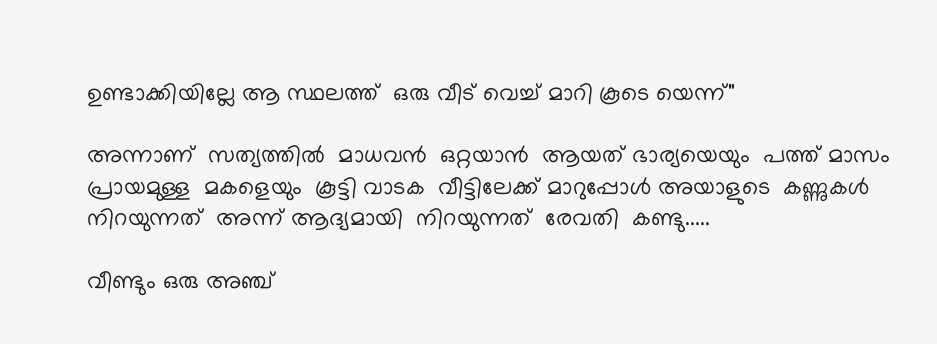ഉണ്ടാക്കിയില്ലേ ആ സ്ഥലത്ത്  ഒരു വീട് വെച്ച് മാറി കൂടെ യെന്ന്"

അന്നാണ്  സത്യത്തിൽ  മാധവന്‍  ഒറ്റയാന്‍  ആയത് ഭാര്യയെയും  പത്ത് മാസം  പ്രായമുള്ള  മകളെയും  കൂട്ടി വാടക  വീട്ടിലേക്ക് മാറുപ്പോൾ അയാളുടെ  കണ്ണുകള്‍  നിറയുന്നത്  അന്ന് ആദ്യമായി  നിറയുന്നത്  രേവതി  കണ്ടു.....

വീണ്ടും ഒരു അഞ്ച്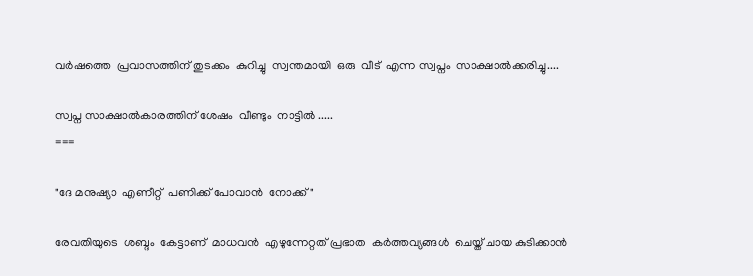വർഷത്തെ  പ്രവാസത്തിന് തുടക്കം  കുറിച്ചു  സ്വന്തമായി  ഒരു  വീട്  എന്ന സ്വപ്നം  സാക്ഷാൽക്കരിച്ചു....

സ്വപ്ന സാക്ഷാല്‍കാരത്തിന് ശേഷം  വീണ്ടും  നാട്ടില്‍ .....
===

"ദേ മനുഷ്യാ  എണീറ്റ്  പണിക്ക് പോവാന്‍  നോക്ക്"

രേവതിയുടെ  ശബ്ദം  കേട്ടാണ്  മാധവന്‍  എഴുന്നേറ്റത് പ്രഭാത  കർത്തവ്യങ്ങൾ  ചെയ്ത് ചായ കുടിക്കാൻ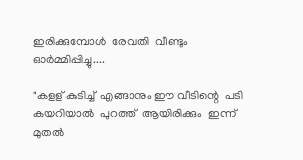ഇരിക്കുമ്പോൾ  രേവതി  വീണ്ടും  ഓർമ്മിപ്പിച്ചു....

"കളള് കുടിച്ച്  എങ്ങാനും ഈ വീടിന്റെ  പടി കയറിയാൽ  പുറത്ത്  ആയിരിക്കും  ഇന്ന് മുതല്‍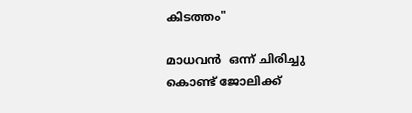കിടത്തം"

മാധവന്‍  ഒന്ന് ചിരിച്ചു  കൊണ്ട് ജോലിക്ക്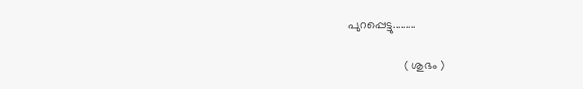പുറപ്പെട്ടു.........

                 ( ശുഭം )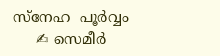സ്നേഹ  പൂർവ്വം
     ✍ സെമീർ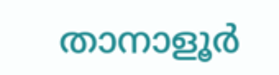താനാളൂർ